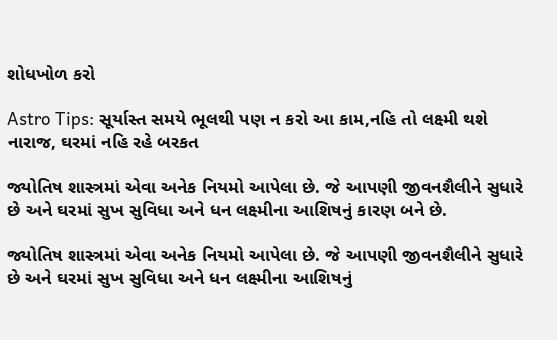શોધખોળ કરો

Astro Tips: સૂર્યાસ્ત સમયે ભૂલથી પણ ન કરો આ કામ,નહિ તો લક્ષ્મી થશે નારાજ, ઘરમાં નહિ રહે બરકત

જ્યોતિષ શાસ્ત્રમાં એવા અનેક નિયમો આપેલા છે. જે આપણી જીવનશૈલીને સુધારે છે અને ઘરમાં સુખ સુવિધા અને ધન લક્ષ્મીના આશિષનું કારણ બને છે.

જ્યોતિષ શાસ્ત્રમાં એવા અનેક નિયમો આપેલા છે. જે આપણી જીવનશૈલીને સુધારે છે અને ઘરમાં સુખ સુવિધા અને ધન લક્ષ્મીના આશિષનું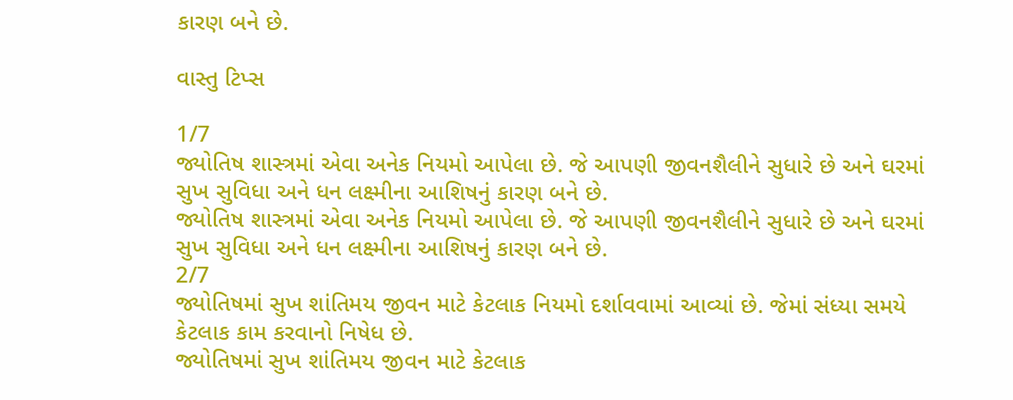કારણ બને છે.

વાસ્તુ ટિપ્સ

1/7
જ્યોતિષ શાસ્ત્રમાં એવા અનેક નિયમો આપેલા છે. જે આપણી જીવનશૈલીને સુધારે છે અને ઘરમાં સુખ સુવિધા અને ધન લક્ષ્મીના આશિષનું કારણ બને છે.
જ્યોતિષ શાસ્ત્રમાં એવા અનેક નિયમો આપેલા છે. જે આપણી જીવનશૈલીને સુધારે છે અને ઘરમાં સુખ સુવિધા અને ધન લક્ષ્મીના આશિષનું કારણ બને છે.
2/7
જ્યોતિષમાં સુખ શાંતિમય જીવન માટે કેટલાક નિયમો દર્શાવવામાં આવ્યાં છે. જેમાં સંધ્યા સમયે કેટલાક કામ કરવાનો નિષેધ છે.
જ્યોતિષમાં સુખ શાંતિમય જીવન માટે કેટલાક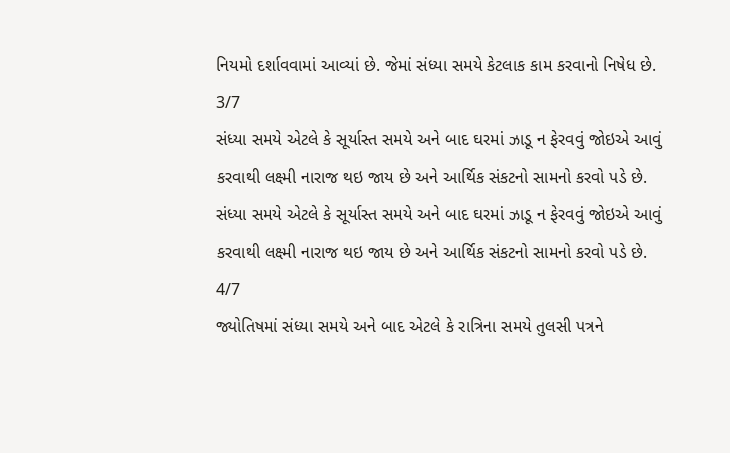નિયમો દર્શાવવામાં આવ્યાં છે. જેમાં સંધ્યા સમયે કેટલાક કામ કરવાનો નિષેધ છે.
3/7
સંધ્યા સમયે એટલે કે સૂર્યાસ્ત સમયે અને બાદ ઘરમાં ઝાડૂ ન ફેરવવું જોઇએ આવું કરવાથી લક્ષ્મી નારાજ થઇ જાય છે અને આર્થિક સંકટનો સામનો કરવો પડે છે.
સંધ્યા સમયે એટલે કે સૂર્યાસ્ત સમયે અને બાદ ઘરમાં ઝાડૂ ન ફેરવવું જોઇએ આવું કરવાથી લક્ષ્મી નારાજ થઇ જાય છે અને આર્થિક સંકટનો સામનો કરવો પડે છે.
4/7
જ્યોતિષમાં સંધ્યા સમયે અને બાદ એટલે કે રાત્રિના સમયે તુલસી પત્રને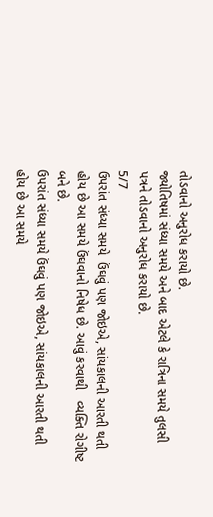તોડવાનો અનુરોધ કરાયો છે.
જ્યોતિષમાં સંધ્યા સમયે અને બાદ એટલે કે રાત્રિના સમયે તુલસી પત્રને તોડવાનો અનુરોધ કરાયો છે.
5/7
ઉપરાંત સંધ્યા સમયે  ઉંઘવું પણ જોઇએ, સાંયકાલની આરતી થતી હોય છે આ સમયે ઉંઘવાનો નિષેધ છે. આવું કરવાથી   વ્યક્તિ રોગીષ્ટ  બને છે.
ઉપરાંત સંધ્યા સમયે ઉંઘવું પણ જોઇએ, સાંયકાલની આરતી થતી હોય છે આ સમયે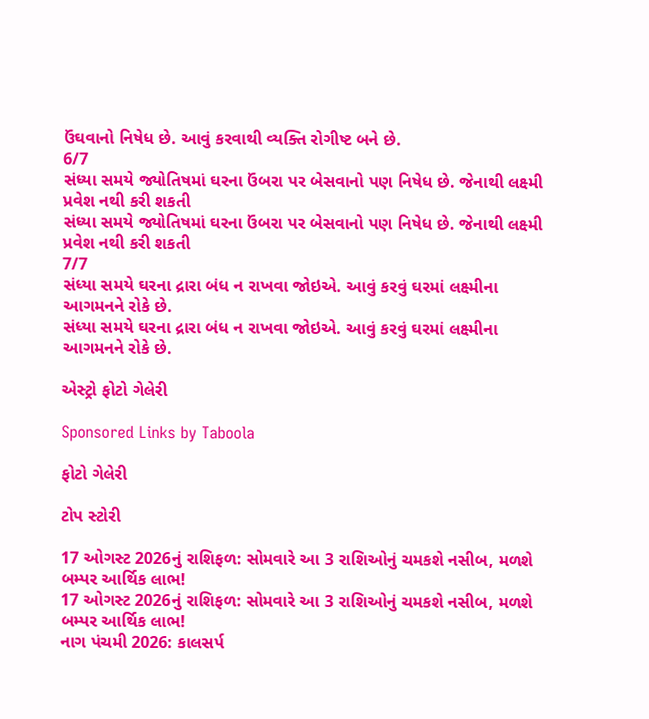ઉંઘવાનો નિષેધ છે. આવું કરવાથી વ્યક્તિ રોગીષ્ટ બને છે.
6/7
સંધ્યા સમયે જ્યોતિષમાં ઘરના ઉંબરા પર બેસવાનો પણ નિષેધ છે. જેનાથી લક્ષ્મી પ્રવેશ નથી કરી શકતી
સંધ્યા સમયે જ્યોતિષમાં ઘરના ઉંબરા પર બેસવાનો પણ નિષેધ છે. જેનાથી લક્ષ્મી પ્રવેશ નથી કરી શકતી
7/7
સંધ્યા સમયે ઘરના દ્રારા બંધ ન રાખવા જોઇએ. આવું કરવું ઘરમાં લક્ષ્મીના આગમનને રોકે છે.
સંધ્યા સમયે ઘરના દ્રારા બંધ ન રાખવા જોઇએ. આવું કરવું ઘરમાં લક્ષ્મીના આગમનને રોકે છે.

એસ્ટ્રો ફોટો ગેલેરી

Sponsored Links by Taboola

ફોટો ગેલેરી

ટોપ સ્ટોરી

17 ઓગસ્ટ 2026નું રાશિફળ: સોમવારે આ 3 રાશિઓનું ચમકશે નસીબ, મળશે બમ્પર આર્થિક લાભ!
17 ઓગસ્ટ 2026નું રાશિફળ: સોમવારે આ 3 રાશિઓનું ચમકશે નસીબ, મળશે બમ્પર આર્થિક લાભ!
નાગ પંચમી 2026: કાલસર્પ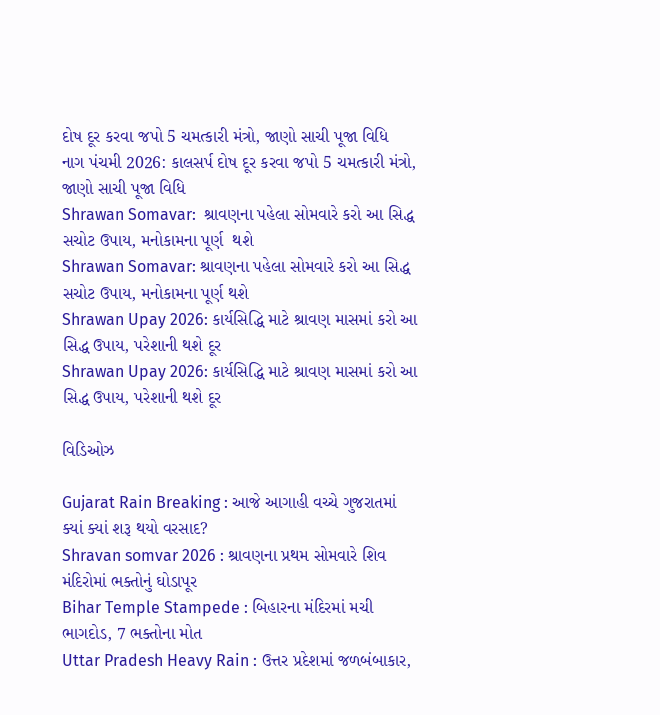દોષ દૂર કરવા જપો 5 ચમત્કારી મંત્રો, જાણો સાચી પૂજા વિધિ
નાગ પંચમી 2026: કાલસર્પ દોષ દૂર કરવા જપો 5 ચમત્કારી મંત્રો, જાણો સાચી પૂજા વિધિ
Shrawan Somavar:  શ્રાવણના પહેલા સોમવારે કરો આ સિદ્ધ સચોટ ઉપાય, મનોકામના પૂર્ણ  થશે
Shrawan Somavar: શ્રાવણના પહેલા સોમવારે કરો આ સિદ્ધ સચોટ ઉપાય, મનોકામના પૂર્ણ થશે
Shrawan Upay 2026: કાર્યસિદ્ધિ માટે શ્રાવણ માસમાં કરો આ સિદ્ધ ઉપાય, પરેશાની થશે દૂર
Shrawan Upay 2026: કાર્યસિદ્ધિ માટે શ્રાવણ માસમાં કરો આ સિદ્ધ ઉપાય, પરેશાની થશે દૂર

વિડિઓઝ

Gujarat Rain Breaking : આજે આગાહી વચ્ચે ગુજરાતમાં ક્યાં ક્યાં શરૂ થયો વરસાદ?
Shravan somvar 2026 : શ્રાવણના પ્રથમ સોમવારે શિવ મંદિરોમાં ભક્તોનું ઘોડાપૂર
Bihar Temple Stampede : બિહારના મંદિરમાં મચી ભાગદોડ, 7 ભક્તોના મોત
Uttar Pradesh Heavy Rain : ઉત્તર પ્રદેશમાં જળબંબાકાર,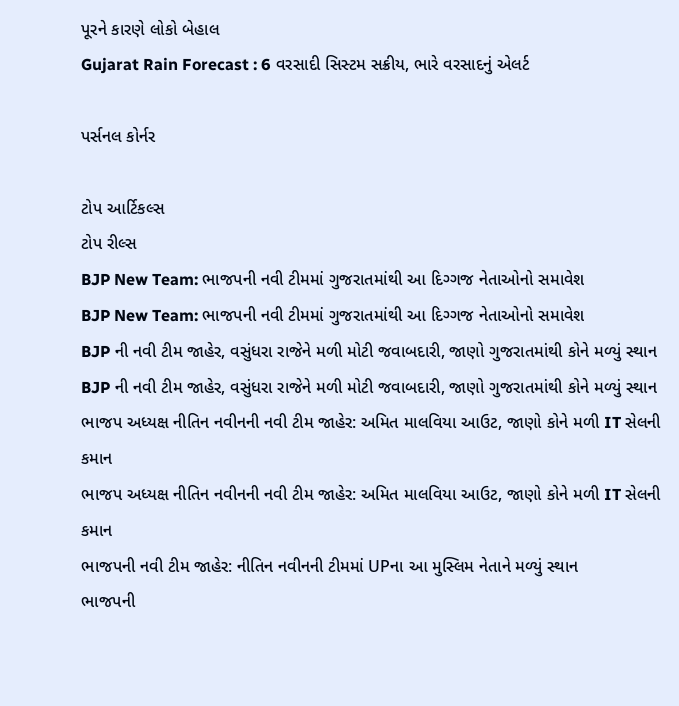પૂરને કારણે લોકો બેહાલ
Gujarat Rain Forecast : 6 વરસાદી સિસ્ટમ સક્રીય, ભારે વરસાદનું એલર્ટ

પર્સનલ કોર્નર

ટોપ આર્ટિકલ્સ
ટોપ રીલ્સ
BJP New Team: ભાજપની નવી ટીમમાં ગુજરાતમાંથી આ દિગ્ગજ નેતાઓનો સમાવેશ
BJP New Team: ભાજપની નવી ટીમમાં ગુજરાતમાંથી આ દિગ્ગજ નેતાઓનો સમાવેશ
BJP ની નવી ટીમ જાહેર, વસુંધરા રાજેને મળી મોટી જવાબદારી, જાણો ગુજરાતમાંથી કોને મળ્યું સ્થાન
BJP ની નવી ટીમ જાહેર, વસુંધરા રાજેને મળી મોટી જવાબદારી, જાણો ગુજરાતમાંથી કોને મળ્યું સ્થાન
ભાજપ અધ્યક્ષ નીતિન નવીનની નવી ટીમ જાહેર: અમિત માલવિયા આઉટ, જાણો કોને મળી IT સેલની કમાન
ભાજપ અધ્યક્ષ નીતિન નવીનની નવી ટીમ જાહેર: અમિત માલવિયા આઉટ, જાણો કોને મળી IT સેલની કમાન
ભાજપની નવી ટીમ જાહેર: નીતિન નવીનની ટીમમાં UPના આ મુસ્લિમ નેતાને મળ્યું સ્થાન
ભાજપની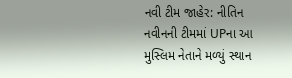નવી ટીમ જાહેર: નીતિન નવીનની ટીમમાં UPના આ મુસ્લિમ નેતાને મળ્યું સ્થાન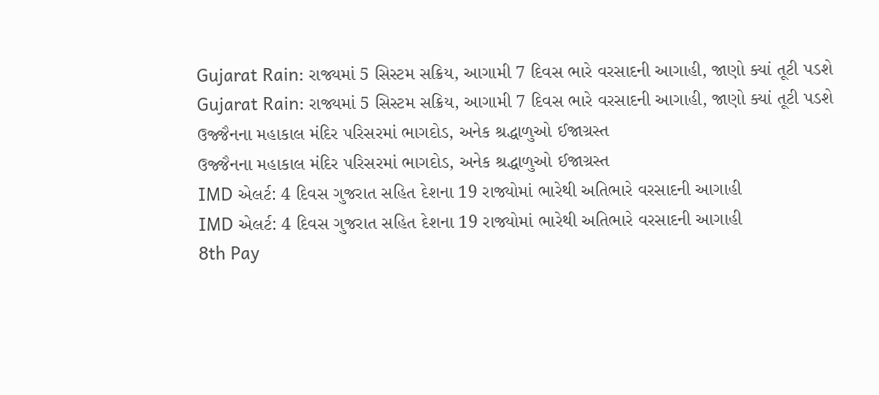Gujarat Rain: રાજ્યમાં 5 સિસ્ટમ સક્રિય, આગામી 7 દિવસ ભારે વરસાદની આગાહી, જાણો ક્યાં તૂટી પડશે
Gujarat Rain: રાજ્યમાં 5 સિસ્ટમ સક્રિય, આગામી 7 દિવસ ભારે વરસાદની આગાહી, જાણો ક્યાં તૂટી પડશે
ઉજ્જૈનના મહાકાલ મંદિર પરિસરમાં ભાગદોડ, અનેક શ્રદ્ધાળુઓ ઈજાગ્રસ્ત
ઉજ્જૈનના મહાકાલ મંદિર પરિસરમાં ભાગદોડ, અનેક શ્રદ્ધાળુઓ ઈજાગ્રસ્ત
IMD એલર્ટ: 4 દિવસ ગુજરાત સહિત દેશના 19 રાજ્યોમાં ભારેથી અતિભારે વરસાદની આગાહી
IMD એલર્ટ: 4 દિવસ ગુજરાત સહિત દેશના 19 રાજ્યોમાં ભારેથી અતિભારે વરસાદની આગાહી
8th Pay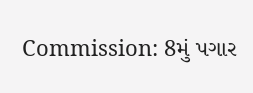Commission: 8મું પગાર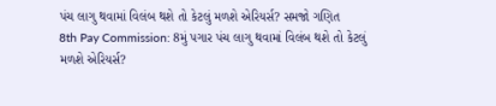પંચ લાગુ થવામાં વિલંબ થશે તો કેટલું મળશે એરિયર્સ? સમજો ગણિત
8th Pay Commission: 8મું પગાર પંચ લાગુ થવામાં વિલંબ થશે તો કેટલું મળશે એરિયર્સ?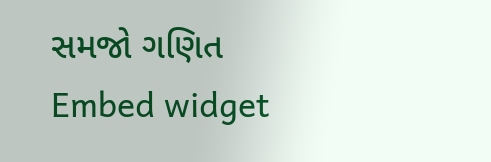સમજો ગણિત
Embed widget